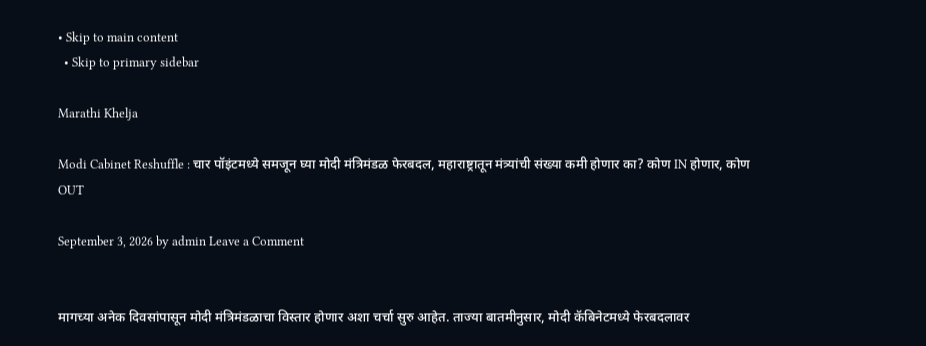• Skip to main content
  • Skip to primary sidebar

Marathi Khelja

Modi Cabinet Reshuffle : चार पॉइंटमध्ये समजून घ्या मोदी मंत्रिमंडळ फेरबदल, महाराष्ट्रातून मंत्र्यांची संख्या कमी होणार का? कोण IN होणार, कोण OUT

September 3, 2026 by admin Leave a Comment


मागच्या अनेक दिवसांपासून मोदी मंत्रिमंडळाचा विस्तार होणार अशा चर्चा सुरु आहेत. ताज्या बातमीनुसार, मोदी कॅबिनेटमध्ये फेरबदलावर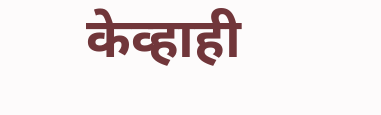केव्हाही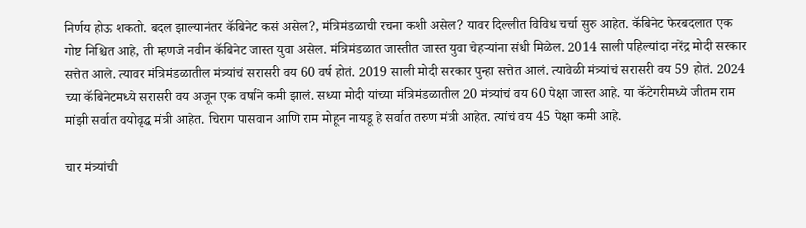निर्णय होऊ शकतो. बदल झाल्यानंतर कॅबिनेट कसं असेल?, मंत्रिमंडळाची रचना कशी असेल? यावर दिल्लीत विविध चर्चा सुरु आहेत. कॅबिनेट फेरबदलात एक गोष्ट निश्चित आहे, ती म्हणजे नवीन कॅबिनेट जास्त युवा असेल. मंत्रिमंडळात जास्तीत जास्त युवा चेहऱ्यांना संधी मिळेल. 2014 साली पहिल्यांदा नरेंद्र मोदी सरकार सत्तेत आले. त्यावर मंत्रिमंडळातील मंत्र्यांचं सरासरी वय 60 वर्ष होतं. 2019 साली मोदी सरकार पुन्हा सत्तेत आलं. त्यावेळी मंत्र्यांचं सरासरी वय 59 होतं. 2024 च्या कॅबिनेटमध्ये सरासरी वय अजून एक वर्षाने कमी झालं. सध्या मोदी यांच्या मंत्रिमंडळातील 20 मंत्र्यांचं वय 60 पेक्षा जास्त आहे. या कॅटेगरीमध्ये जीतम राम मांझी सर्वात वयोवृद्ध मंत्री आहेत. चिराग पासवान आणि राम मोहून नायडू हे सर्वात तरुण मंत्री आहेत. त्यांचं वय 45 पेक्षा कमी आहे.

चार मंत्र्यांची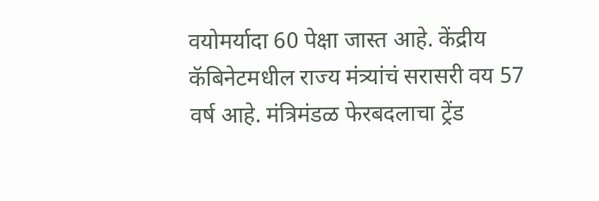वयोमर्यादा 60 पेक्षा जास्त आहे. केंद्रीय कॅबिनेटमधील राज्य मंत्र्यांचं सरासरी वय 57 वर्ष आहे. मंत्रिमंडळ फेरबदलाचा ट्रेंड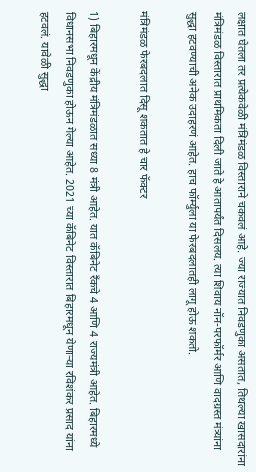लक्षात घेतला तर प्रत्येकवेळी मंत्रिमंडळ विस्ताराने चकवलं आहे. ज्या राज्यात निवडणुका असतात, तिथल्या खासदारांना मंत्रिमंडळ विस्तारात प्राथमिकता दिली जाते हे आतापर्यंत दिसलय. त्या शिवाय नॉन-परफॉर्मर आणि वादग्रस्त मंत्र्यांना सुद्धा हटवण्याची अनेक उदाहरणं आहेत. हाच फॉर्म्युला या फेरबदलातही लागू होऊ शकतो.

मंत्रिमंडळ फेरबदलात दिसू शकतात हे चार फॅक्टर

1) बिहारमधून केंद्रीय मंत्रिमंडळात सध्या 8 मंत्री आहेत. यात कॅबिनेट रँकचे 4 आणि 4 राज्यमंत्री आहेत. बिहारमध्ये विधानसभा निवडणुका होऊन गेल्या आहेत. 2021 च्या कॅबिनेट विस्तारात बिहारमधून येणाऱ्या रविशंकर प्रसाद यांना हटवलं. यावेळी सुद्धा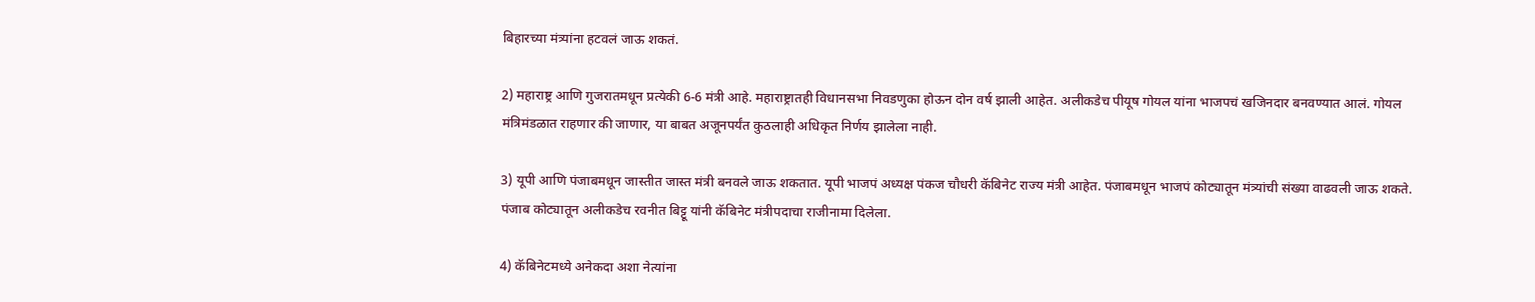बिहारच्या मंत्र्यांना हटवलं जाऊ शकतं.

2) महाराष्ट्र आणि गुजरातमधून प्रत्येकी 6-6 मंत्री आहे. महाराष्ट्रातही विधानसभा निवडणुका होऊन दोन वर्ष झाली आहेत. अलीकडेच पीयूष गोयल यांना भाजपचं खजिनदार बनवण्यात आलं. गोयल मंत्रिमंडळात राहणार की जाणार, या बाबत अजूनपर्यंत कुठलाही अधिकृत निर्णय झालेला नाही.

3) यूपी आणि पंजाबमधून जास्तीत जास्त मंत्री बनवले जाऊ शकतात. यूपी भाजपं अध्यक्ष पंकज चौधरी कॅबिनेट राज्य मंत्री आहेत. पंजाबमधून भाजपं कोट्यातून मंत्र्यांची संख्या वाढवली जाऊ शकते. पंजाब कोट्यातून अलीकडेच रवनीत बिट्टू यांनी कॅबिनेट मंत्रीपदाचा राजीनामा दिलेला.

4) कॅबिनेटमध्ये अनेकदा अशा नेत्यांना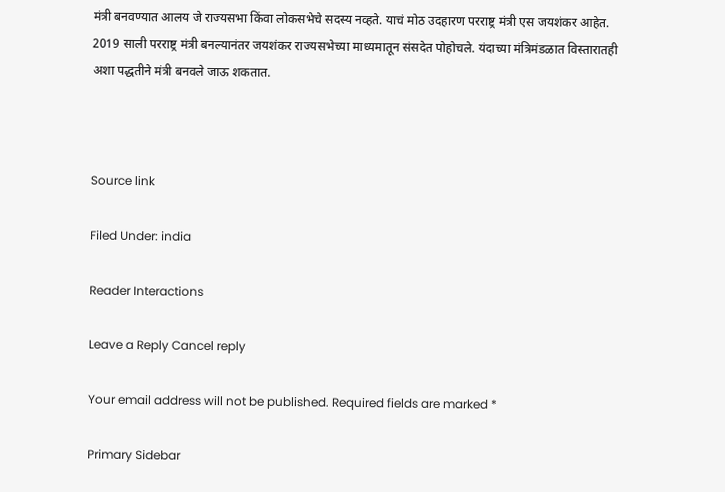मंत्री बनवण्यात आलय जे राज्यसभा किंवा लोकसभेचे सदस्य नव्हते. याचं मोठ उदहारण परराष्ट्र मंत्री एस जयशंकर आहेत. 2019 साली परराष्ट्र मंत्री बनल्यानंतर जयशंकर राज्यसभेच्या माध्यमातून संसदेत पोहोचले. यंदाच्या मंत्रिमंडळात विस्तारातही अशा पद्धतीने मंत्री बनवले जाऊ शकतात.



Source link

Filed Under: india

Reader Interactions

Leave a Reply Cancel reply

Your email address will not be published. Required fields are marked *

Primary Sidebar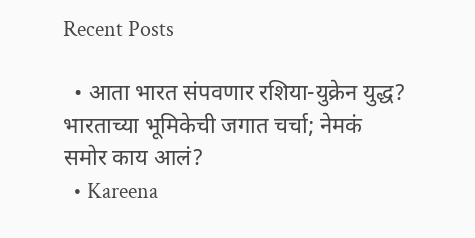Recent Posts

  • आता भारत संपवणार रशिया-युक्रेन युद्ध? भारताच्या भूमिकेची जगात चर्चा; नेमकं समोर काय आलं?
  • Kareena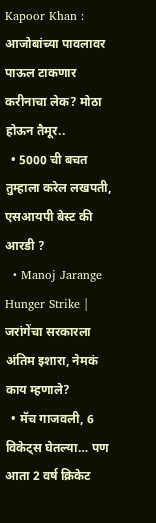Kapoor Khan : आजोबांच्या पावलावर पाऊल टाकणार करीनाचा लेक? मोठा होऊन तैमूर..
  • 5000 ची बचत तुम्हाला करेल लखपती, एसआयपी बेस्ट की आरडी ?
  • Manoj Jarange Hunger Strike | जरांगेंचा सरकारला अंतिम इशारा, नेमकं काय म्हणाले?
  • मॅच गाजवली, 6 विकेट्स घेतल्या… पण आता 2 वर्ष क्रिकेट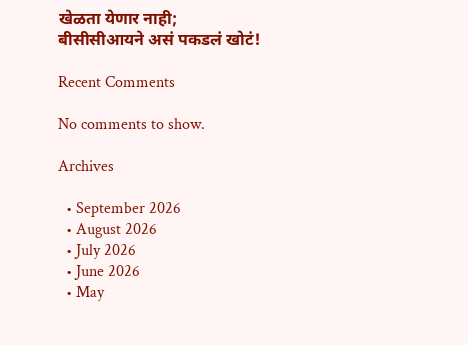खेळता येणार नाही; बीसीसीआयने असं पकडलं खोटं!

Recent Comments

No comments to show.

Archives

  • September 2026
  • August 2026
  • July 2026
  • June 2026
  • May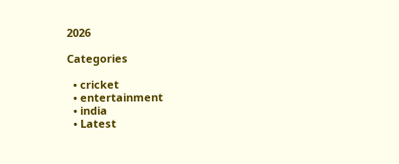2026

Categories

  • cricket
  • entertainment
  • india
  • Latest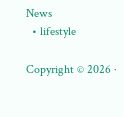News
  • lifestyle

Copyright © 2026 ·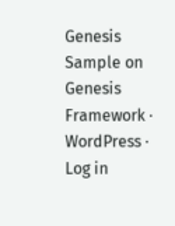Genesis Sample on Genesis Framework · WordPress · Log in